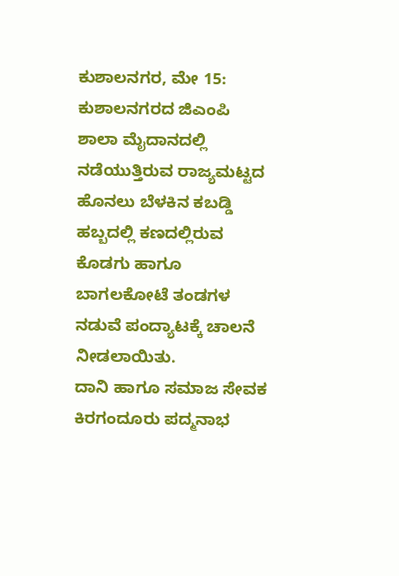ಕುಶಾಲನಗರ, ಮೇ 15: ಕುಶಾಲನಗರದ ಜಿಎಂಪಿ ಶಾಲಾ ಮೈದಾನದಲ್ಲಿ ನಡೆಯುತ್ತಿರುವ ರಾಜ್ಯಮಟ್ಟದ ಹೊನಲು ಬೆಳಕಿನ ಕಬಡ್ಡಿ ಹಬ್ಬದಲ್ಲಿ ಕಣದಲ್ಲಿರುವ ಕೊಡಗು ಹಾಗೂ ಬಾಗಲಕೋಟೆ ತಂಡಗಳ ನಡುವೆ ಪಂದ್ಯಾಟಕ್ಕೆ ಚಾಲನೆ ನೀಡಲಾಯಿತು.
ದಾನಿ ಹಾಗೂ ಸಮಾಜ ಸೇವಕ ಕಿರಗಂದೂರು ಪದ್ಮನಾಭ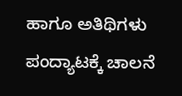ಹಾಗೂ ಅತಿಥಿಗಳು ಪಂದ್ಯಾಟಕ್ಕೆ ಚಾಲನೆ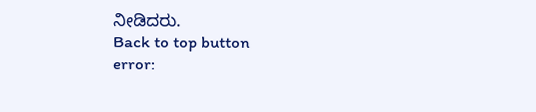ನೀಡಿದರು.
Back to top button
error: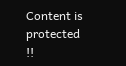Content is protected !!